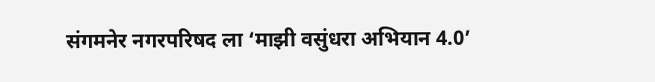संगमनेर नगरपरिषद ला ‘माझी वसुंधरा अभियान 4.0’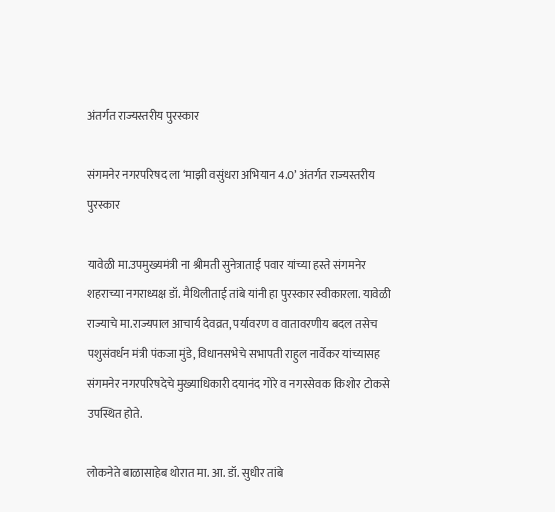अंतर्गत राज्यस्तरीय पुरस्कार

संगमनेर नगरपरिषद ला ‘माझी वसुंधरा अभियान 4.0’ अंतर्गत राज्यस्तरीय पुरस्कार

यावेळी मा.उपमुख्यमंत्री ना श्रीमती सुनेत्राताई पवार यांच्या हस्ते संगमनेर शहराच्या नगराध्यक्ष डॉ. मैथिलीताई तांबे यांनी हा पुरस्कार स्वीकारला. यावेळी राज्याचे मा.राज्यपाल आचार्य देवव्रत, पर्यावरण व वातावरणीय बदल तसेच पशुसंवर्धन मंत्री पंकजा मुंडे, विधानसभेचे सभापती राहुल नार्वेकर यांच्यासह संगमनेर नगरपरिषदेचे मुख्याधिकारी दयानंद गोरे व नगरसेवक किशोर टोकसे उपस्थित होते.

लोकनेते बाळासाहेब थोरात मा. आ. डॉ. सुधीर तांबे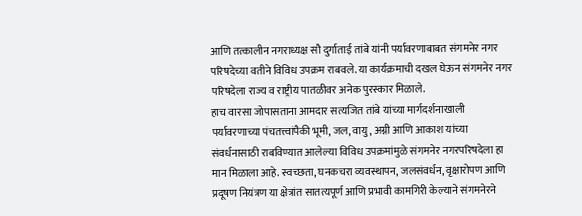आणि तत्कालीन नगराध्यक्ष सौ दुर्गाताई तांबे यांनी पर्यावरणाबाबत संगमनेर नगर परिषदेच्या वतीने विविध उपक्रम राबवले. या कार्यक्रमाची दखल घेऊन संगमनेर नगर परिषदेला राज्य व राष्ट्रीय पातळीवर अनेक पुरस्कार मिळाले.
हाच वारसा जोपासताना आमदार सत्यजित तांबे यांच्या मार्गदर्शनाखाली पर्यावरणाच्या पंचतत्त्वांपैकी भूमी, जल, वायु, अग्नी आणि आकाश यांच्या संवर्धनासाठी राबविण्यात आलेल्या विविध उपक्रमांमुळे संगमनेर नगरपरिषदेला हा मान मिळाला आहे. स्वच्छता, घनकचरा व्यवस्थापन, जलसंवर्धन, वृक्षारोपण आणि प्रदूषण नियंत्रण या क्षेत्रांत सातत्यपूर्ण आणि प्रभावी कामगिरी केल्याने संगमनेरने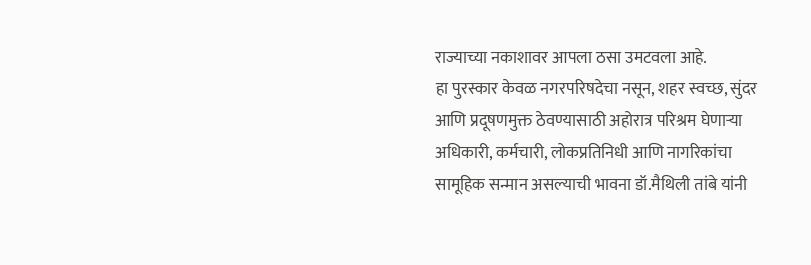राज्याच्या नकाशावर आपला ठसा उमटवला आहे.
हा पुरस्कार केवळ नगरपरिषदेचा नसून, शहर स्वच्छ, सुंदर आणि प्रदूषणमुक्त ठेवण्यासाठी अहोरात्र परिश्रम घेणाऱ्या अधिकारी, कर्मचारी, लोकप्रतिनिधी आणि नागरिकांचा सामूहिक सन्मान असल्याची भावना डॉ.मैथिली तांबे यांनी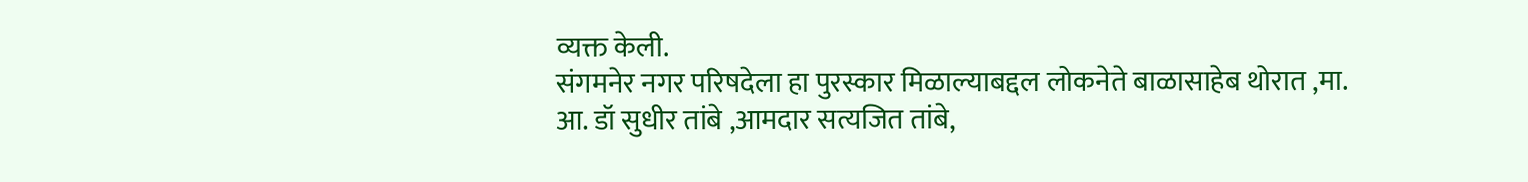व्यक्त केली.
संगमनेर नगर परिषदेला हा पुरस्कार मिळाल्याबद्दल लोकनेते बाळासाहेब थोरात ,मा. आ. डॉ सुधीर तांबे ,आमदार सत्यजित तांबे,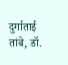दुर्गाताई तांबे, डॉ.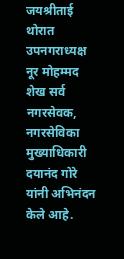जयश्रीताई थोरात उपनगराध्यक्ष नूर मोहम्मद शेख सर्व नगरसेवक, नगरसेविका मुख्याधिकारी दयानंद गोरे यांनी अभिनंदन केले आहे.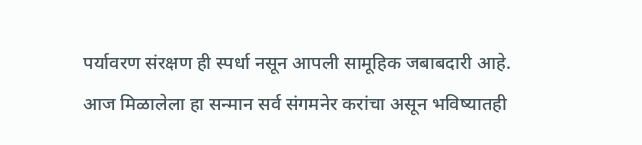पर्यावरण संरक्षण ही स्पर्धा नसून आपली सामूहिक जबाबदारी आहे. आज मिळालेला हा सन्मान सर्व संगमनेर करांचा असून भविष्यातही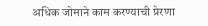अधिक जोमाने काम करण्याची प्रेरणा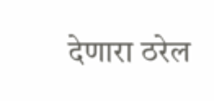देणारा ठरेल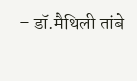– डॉ.मैथिली तांबे